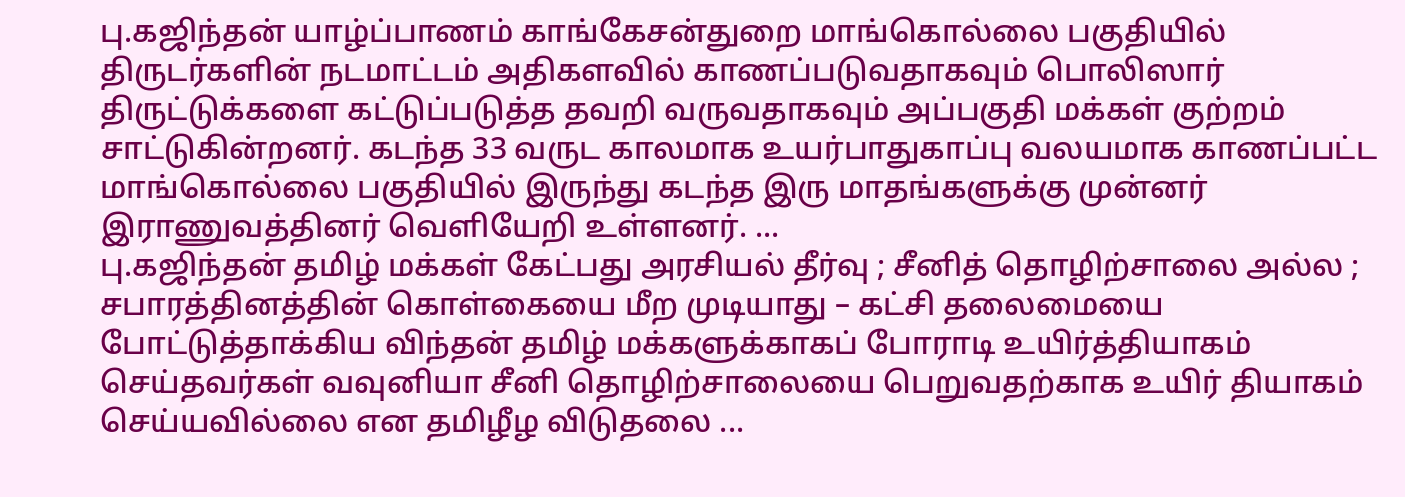பு.கஜிந்தன் யாழ்ப்பாணம் காங்கேசன்துறை மாங்கொல்லை பகுதியில் திருடர்களின் நடமாட்டம் அதிகளவில் காணப்படுவதாகவும் பொலிஸார் திருட்டுக்களை கட்டுப்படுத்த தவறி வருவதாகவும் அப்பகுதி மக்கள் குற்றம் சாட்டுகின்றனர். கடந்த 33 வருட காலமாக உயர்பாதுகாப்பு வலயமாக காணப்பட்ட மாங்கொல்லை பகுதியில் இருந்து கடந்த இரு மாதங்களுக்கு முன்னர் இராணுவத்தினர் வெளியேறி உள்ளனர். ...
பு.கஜிந்தன் தமிழ் மக்கள் கேட்பது அரசியல் தீர்வு ; சீனித் தொழிற்சாலை அல்ல ; சபாரத்தினத்தின் கொள்கையை மீற முடியாது – கட்சி தலைமையை போட்டுத்தாக்கிய விந்தன் தமிழ் மக்களுக்காகப் போராடி உயிர்த்தியாகம் செய்தவர்கள் வவுனியா சீனி தொழிற்சாலையை பெறுவதற்காக உயிர் தியாகம் செய்யவில்லை என தமிழீழ விடுதலை ...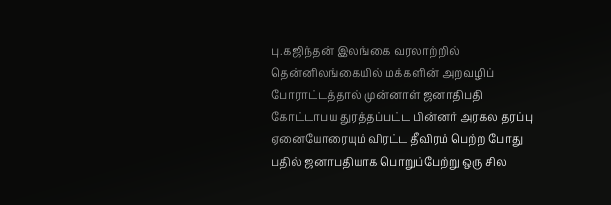பு.கஜிந்தன் இலங்கை வரலாற்றில் தென்னிலங்கையில் மக்களின் அறவழிப் போராட்டத்தால் முன்னாள் ஜனாதிபதி கோட்டாபய துரத்தப்பட்ட பின்னர் அரகல தரப்பு ஏனையோரையும் விரட்ட தீவிரம் பெற்ற போது பதில் ஜனாபதியாக பொறுப்பேற்று ஒரு சில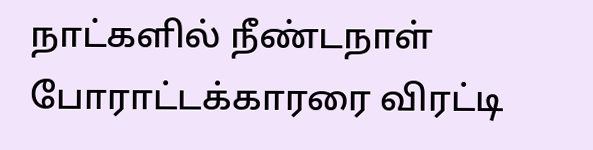நாட்களில் நீண்டநாள் போராட்டக்காரரை விரட்டி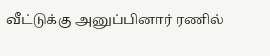வீட்டுக்கு அனுப்பினார் ரணில்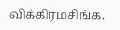விக்கிரமசிங்க.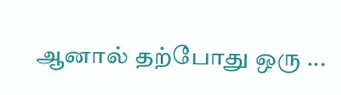ஆனால் தற்போது ஒரு ...